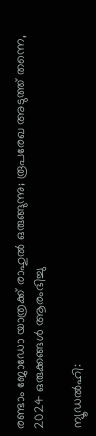രണ്ടാം ജോഡോ യാത്രക്ക് രാഹുല്‍ ഒരുങ്ങുന്നു; രൂപരേഖ അടുത്ത് തന്നെ, 2024 ഒരുക്കങ്ങള്‍ ആരംഭിച്ചു

ന്യൂഡല്‍ഹി: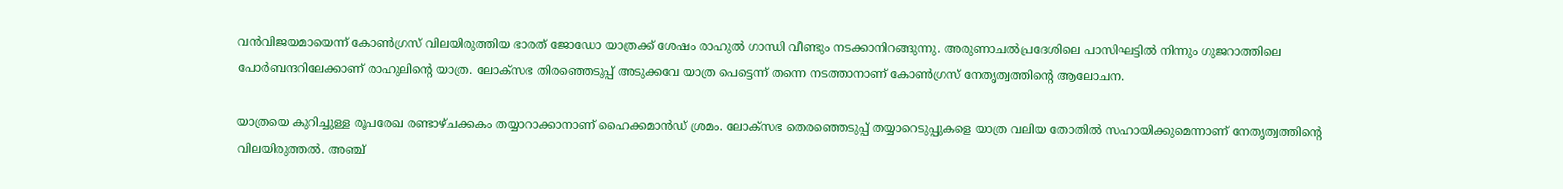വന്‍വിജയമായെന്ന് കോണ്‍ഗ്രസ് വിലയിരുത്തിയ ഭാരത് ജോഡോ യാത്രക്ക് ശേഷം രാഹുല്‍ ഗാന്ധി വീണ്ടും നടക്കാനിറങ്ങുന്നു. അരുണാചല്‍പ്രദേശിലെ പാസിഘട്ടില്‍ നിന്നും ഗുജറാത്തിലെ പോര്‍ബന്ദറിലേക്കാണ് രാഹുലിന്റെ യാത്ര. ലോക്‌സഭ തിരഞ്ഞെടുപ്പ് അടുക്കവേ യാത്ര പെട്ടെന്ന് തന്നെ നടത്താനാണ് കോണ്‍ഗ്രസ് നേതൃത്വത്തിന്റെ ആലോചന.

യാത്രയെ കുറിച്ചുള്ള രൂപരേഖ രണ്ടാഴ്ചക്കകം തയ്യാറാക്കാനാണ് ഹൈക്കമാന്‍ഡ് ശ്രമം. ലോക്‌സഭ തെരഞ്ഞെടുപ്പ് തയ്യാറെടുപ്പുകളെ യാത്ര വലിയ തോതില്‍ സഹായിക്കുമെന്നാണ് നേതൃത്വത്തിന്റെ വിലയിരുത്തല്‍. അഞ്ച്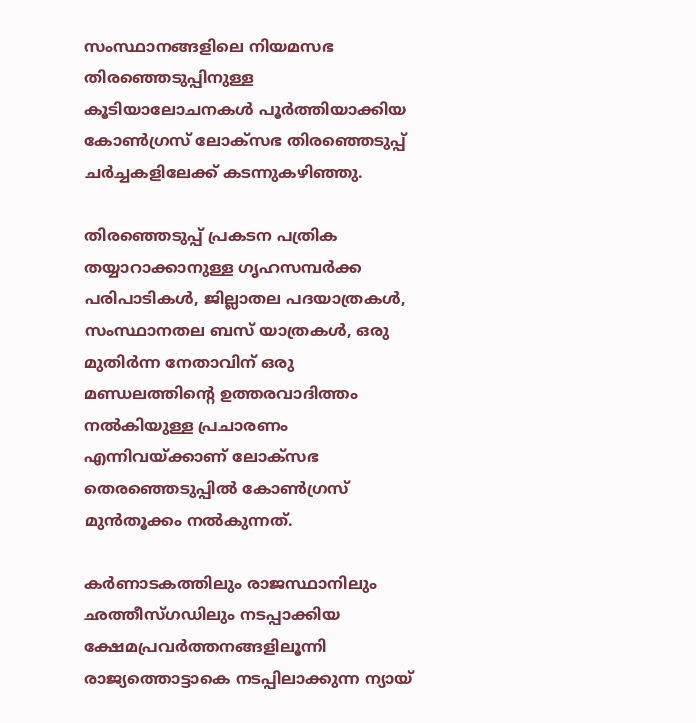സംസ്ഥാനങ്ങളിലെ നിയമസഭ തിരഞ്ഞെടുപ്പിനുള്ള കൂടിയാലോചനകള്‍ പൂര്‍ത്തിയാക്കിയ കോണ്‍ഗ്രസ് ലോക്‌സഭ തിരഞ്ഞെടുപ്പ് ചര്‍ച്ചകളിലേക്ക് കടന്നുകഴിഞ്ഞു.

തിരഞ്ഞെടുപ്പ് പ്രകടന പത്രിക തയ്യാറാക്കാനുള്ള ഗൃഹസമ്പര്‍ക്ക പരിപാടികള്‍, ജില്ലാതല പദയാത്രകള്‍, സംസ്ഥാനതല ബസ് യാത്രകള്‍, ഒരു മുതിര്‍ന്ന നേതാവിന് ഒരു മണ്ഡലത്തിന്റെ ഉത്തരവാദിത്തം നല്‍കിയുള്ള പ്രചാരണം എന്നിവയ്ക്കാണ് ലോക്‌സഭ തെരഞ്ഞെടുപ്പില്‍ കോണ്‍ഗ്രസ് മുന്‍തൂക്കം നല്‍കുന്നത്.

കര്‍ണാടകത്തിലും രാജസ്ഥാനിലും ഛത്തീസ്ഗഡിലും നടപ്പാക്കിയ ക്ഷേമപ്രവര്‍ത്തനങ്ങളിലൂന്നി രാജ്യത്തൊട്ടാകെ നടപ്പിലാക്കുന്ന ന്യായ്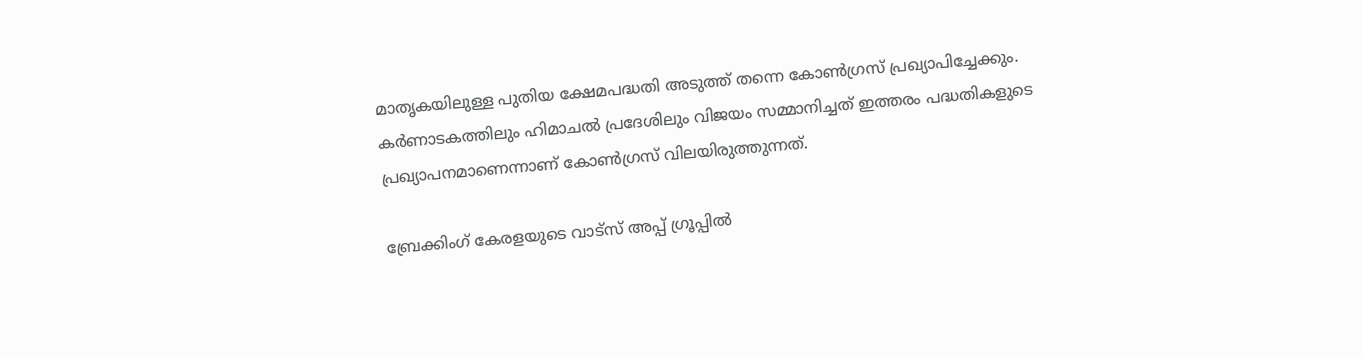മാതൃകയിലുള്ള പുതിയ ക്ഷേമപദ്ധതി അടുത്ത് തന്നെ കോണ്‍ഗ്രസ് പ്രഖ്യാപിച്ചേക്കും. കര്‍ണാടകത്തിലും ഹിമാചല്‍ പ്രദേശിലും വിജയം സമ്മാനിച്ചത് ഇത്തരം പദ്ധതികളുടെ പ്രഖ്യാപനമാണെന്നാണ് കോണ്‍ഗ്രസ് വിലയിരുത്തുന്നത്.

ബ്രേക്കിംഗ് കേരളയുടെ വാട്സ് അപ്പ് ഗ്രൂപ്പിൽ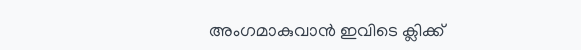അംഗമാകുവാൻ ഇവിടെ ക്ലിക്ക്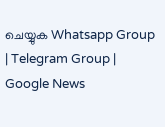ചെയ്യുക Whatsapp Group | Telegram Group | Google News